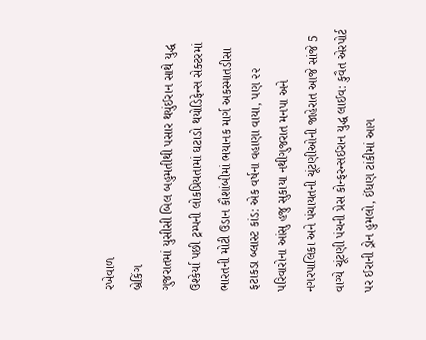રખેવાળ
બ્રેકિંગ
ગુજરાતમાં યુસીસી બિલ બહુમતીથી પસાર થયુંઈરાન સાથે યુદ્ધ ઉશ્કેર્યા પછી ટ્રમ્પની લોકપ્રિયતામાં ઘટાડો થયોડિફેન્સ સેક્ટરમાં ભારતની મોટી ઉડાન કૌશાંબીમાં ભયાનક માર્ગ અકસ્માતડીસા ફટાકડા બ્લાસ્ટ કાંડ: એક વર્ષના વહાણા વાયા, પણ ૨૨ પરિવારોના આંસુ હજુ સુકાયા નથીગુજરાત મનપા અને નગરપાલિકા અને પંચાયતની ચૂંટણીઓની જાહેરાત આજે સાંજે 5 વાગ્યે ચૂંટણી પંચની પ્રેસ કોન્ફરન્સઈરાન યુદ્ધ લાઈવ: કુવૈત એરપોર્ટ પર ઈરાની ડ્રોન હુમલો, ઈંધણ ટાંકીમાં આગ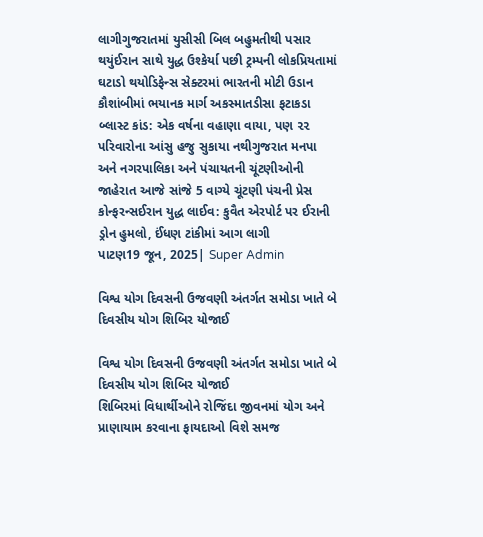લાગીગુજરાતમાં યુસીસી બિલ બહુમતીથી પસાર થયુંઈરાન સાથે યુદ્ધ ઉશ્કેર્યા પછી ટ્રમ્પની લોકપ્રિયતામાં ઘટાડો થયોડિફેન્સ સેક્ટરમાં ભારતની મોટી ઉડાન કૌશાંબીમાં ભયાનક માર્ગ અકસ્માતડીસા ફટાકડા બ્લાસ્ટ કાંડ: એક વર્ષના વહાણા વાયા, પણ ૨૨ પરિવારોના આંસુ હજુ સુકાયા નથીગુજરાત મનપા અને નગરપાલિકા અને પંચાયતની ચૂંટણીઓની જાહેરાત આજે સાંજે 5 વાગ્યે ચૂંટણી પંચની પ્રેસ કોન્ફરન્સઈરાન યુદ્ધ લાઈવ: કુવૈત એરપોર્ટ પર ઈરાની ડ્રોન હુમલો, ઈંધણ ટાંકીમાં આગ લાગી
પાટણ19 જૂન, 2025| Super Admin

વિશ્વ યોગ દિવસની ઉજવણી અંતર્ગત સમોડા ખાતે બે દિવસીય યોગ શિબિર યોજાઈ

વિશ્વ યોગ દિવસની ઉજવણી અંતર્ગત સમોડા ખાતે બે દિવસીય યોગ શિબિર યોજાઈ
શિબિરમાં વિધાર્થીઓને રોજિંદા જીવનમાં યોગ અને પ્રાણાયામ કરવાના ફાયદાઓ વિશે સમજ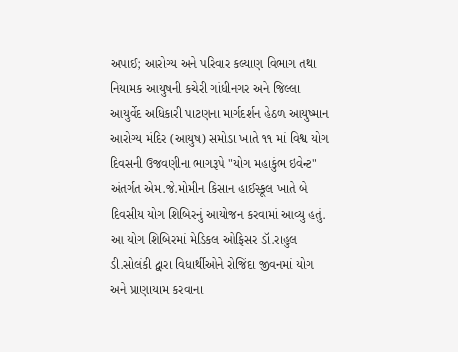અપાઈ; આરોગ્ય અને પરિવાર કલ્યાણ વિભાગ તથા નિયામક આયુષની કચેરી ગાંધીનગર અને જિલ્લા આયુર્વેદ અધિકારી પાટણના માર્ગદર્શન હેઠળ આયુષ્માન આરોગ્ય મંદિર (આયુષ) સમોડા ખાતે ૧૧ માં વિશ્વ યોગ દિવસની ઉજવણીના ભાગરૂપે "યોગ મહાકુંભ ઇવેન્ટ" અંતર્ગત એમ.જે.મોમીન કિસાન હાઈસ્કૂલ ખાતે બે દિવસીય યોગ શિબિરનું આયોજન કરવામાં આવ્યુ હતું. આ યોગ શિબિરમાં મેડિકલ ઓફિસર ડૉ.રાહુલ ડી.સોલંકી દ્વારા વિધાર્થીઓને રોજિંદા જીવનમાં યોગ અને પ્રાણાયામ કરવાના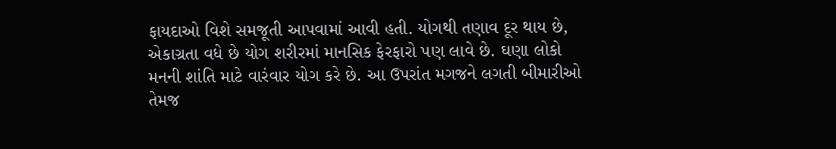ફાયદાઓ વિશે સમજૂતી આપવામાં આવી હતી. યોગથી તણાવ દૂર થાય છે, એકાગ્રતા વધે છે યોગ શરીરમાં માનસિક ફેરફારો પણ લાવે છે. ઘણા લોકો મનની શાંતિ માટે વારંવાર યોગ કરે છે. આ ઉપરાંત મગજને લગતી બીમારીઓ તેમજ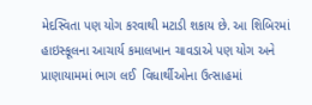મેદસ્વિતા પણ યોગ કરવાથી મટાડી શકાય છે. આ શિબિરમાં હાઇસ્કૂલના આચાર્ય કમાલખાન ચાવડાએ પણ યોગ અને પ્રાણાયામમાં ભાગ લઈ  વિધાર્થીઓના ઉત્સાહમાં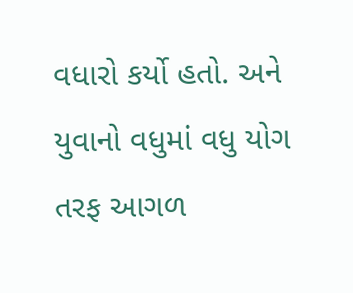વધારો કર્યો હતો. અને યુવાનો વધુમાં વધુ યોગ તરફ આગળ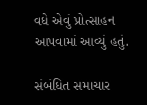વધે એવું પ્રોત્સાહન આપવામાં આવ્યું હતું.

સંબંધિત સમાચાર